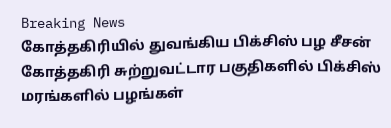Breaking News
கோத்தகிரியில் துவங்கிய பிக்சிஸ் பழ சீசன்
கோத்தகிரி சுற்றுவட்டார பகுதிகளில் பிக்சிஸ் மரங்களில் பழங்கள்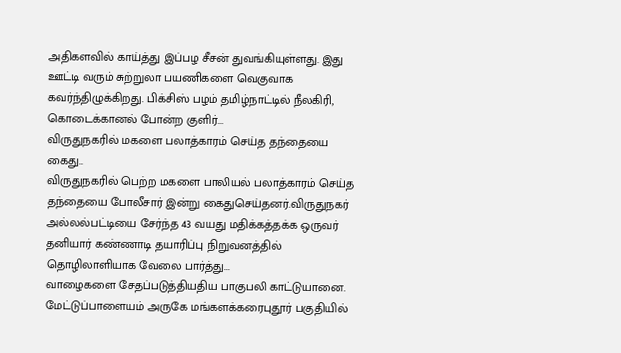அதிகளவில் காய்த்து இப்பழ சீசன் துவங்கியுள்ளது. இது ஊட்டி வரும் சுற்றுலா பயணிகளை வெகுவாக கவர்ந்திழுக்கிறது. பிக்சிஸ் பழம் தமிழ்நாட்டில் நீலகிரி, கொடைக்கானல் போன்ற குளிர்...
விருதுநகரில் மகளை பலாத்காரம் செய்த தந்தையை கைது..
விருதுநகரில் பெற்ற மகளை பாலியல் பலாத்காரம் செய்த தந்தையை போலீசார் இன்று கைதுசெய்தனர்.விருதுநகர் அல்லல்பட்டியை சேர்ந்த 43 வயது மதிக்கத்தக்க ஒருவர் தனியார் கண்ணாடி தயாரிப்பு நிறுவனத்தில் தொழிலாளியாக வேலை பார்த்து...
வாழைகளை சேதப்படுத்தியதிய பாகுபலி காட்டுயானை.
மேட்டுப்பாளையம் அருகே மங்களக்கரைபுதூர் பகுதியில்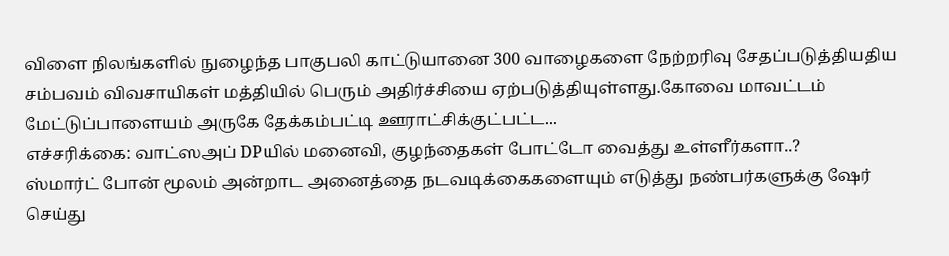விளை நிலங்களில் நுழைந்த பாகுபலி காட்டுயானை 300 வாழைகளை நேற்றரிவு சேதப்படுத்தியதிய சம்பவம் விவசாயிகள் மத்தியில் பெரும் அதிர்ச்சியை ஏற்படுத்தியுள்ளது.கோவை மாவட்டம் மேட்டுப்பாளையம் அருகே தேக்கம்பட்டி ஊராட்சிக்குட்பட்ட...
எச்சரிக்கை: வாட்ஸஅப் DPயில் மனைவி, குழந்தைகள் போட்டோ வைத்து உள்ளீர்களா..?
ஸ்மார்ட் போன் மூலம் அன்றாட அனைத்தை நடவடிக்கைகளையும் எடுத்து நண்பர்களுக்கு ஷேர் செய்து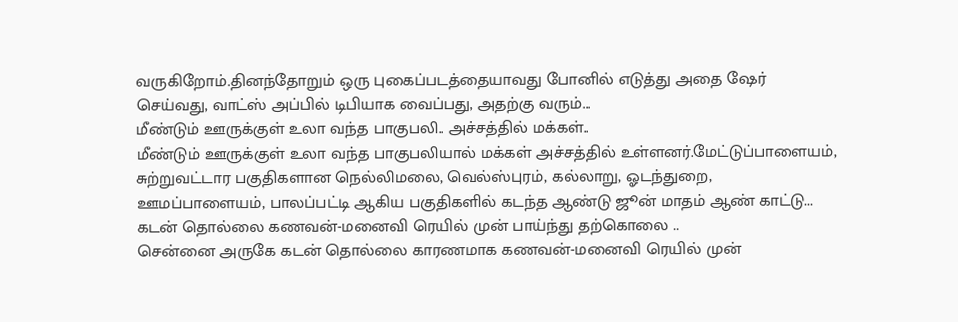வருகிறோம்.தினந்தோறும் ஒரு புகைப்படத்தையாவது போனில் எடுத்து அதை ஷேர் செய்வது, வாட்ஸ் அப்பில் டிபியாக வைப்பது, அதற்கு வரும்...
மீண்டும் ஊருக்குள் உலா வந்த பாகுபலி.. அச்சத்தில் மக்கள்..
மீண்டும் ஊருக்குள் உலா வந்த பாகுபலியால் மக்கள் அச்சத்தில் உள்ளனர்.மேட்டுப்பாளையம், சுற்றுவட்டார பகுதிகளான நெல்லிமலை, வெல்ஸ்புரம், கல்லாறு, ஓடந்துறை, ஊமப்பாளையம், பாலப்பட்டி ஆகிய பகுதிகளில் கடந்த ஆண்டு ஜூன் மாதம் ஆண் காட்டு...
கடன் தொல்லை கணவன்-மனைவி ரெயில் முன் பாய்ந்து தற்கொலை ..
சென்னை அருகே கடன் தொல்லை காரணமாக கணவன்-மனைவி ரெயில் முன்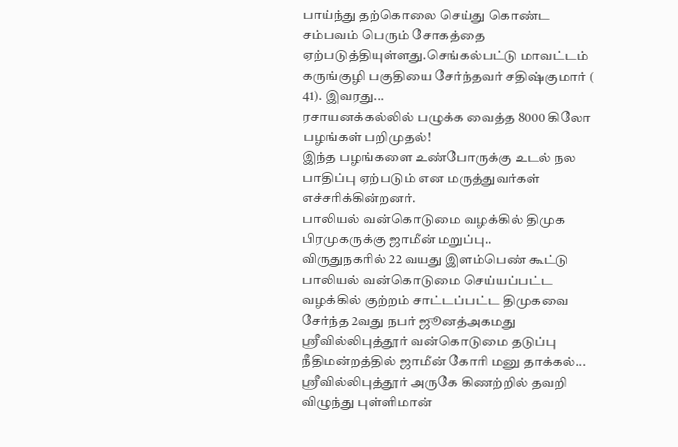பாய்ந்து தற்கொலை செய்து கொண்ட சம்பவம் பெரும் சோகத்தை ஏற்படுத்தியுள்ளது.செங்கல்பட்டு மாவட்டம் கருங்குழி பகுதியை சேர்ந்தவர் சதிஷ்குமார் ( 41). இவரது...
ரசாயனக்கல்லில் பழுக்க வைத்த 8000 கிலோ பழங்கள் பறிமுதல்!
இந்த பழங்களை உண்போருக்கு உடல் நல பாதிப்பு ஏற்படும் என மருத்துவர்கள் எச்சரிக்கின்றனர்.
பாலியல் வன்கொடுமை வழக்கில் திமுக பிரமுகருக்கு ஜாமீன் மறுப்பு..
விருதுநகரில் 22 வயது இளம்பெண் கூட்டு பாலியல் வன்கொடுமை செய்யப்பட்ட வழக்கில் குற்றம் சாட்டப்பட்ட திமுகவை சேர்ந்த 2வது நபர் ஜூனத்அகமது ஸ்ரீவில்லிபுத்தூர் வன்கொடுமை தடுப்பு நீதிமன்றத்தில் ஜாமீன் கோரி மனு தாக்கல்...
ஸ்ரீவில்லிபுத்தூர் அருகே கிணற்றில் தவறி விழுந்து புள்ளிமான்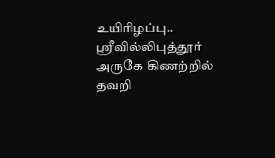உயிரிழப்பு..
ஸ்ரீவில்லிபுத்தூர் அருகே கிணற்றில் தவறி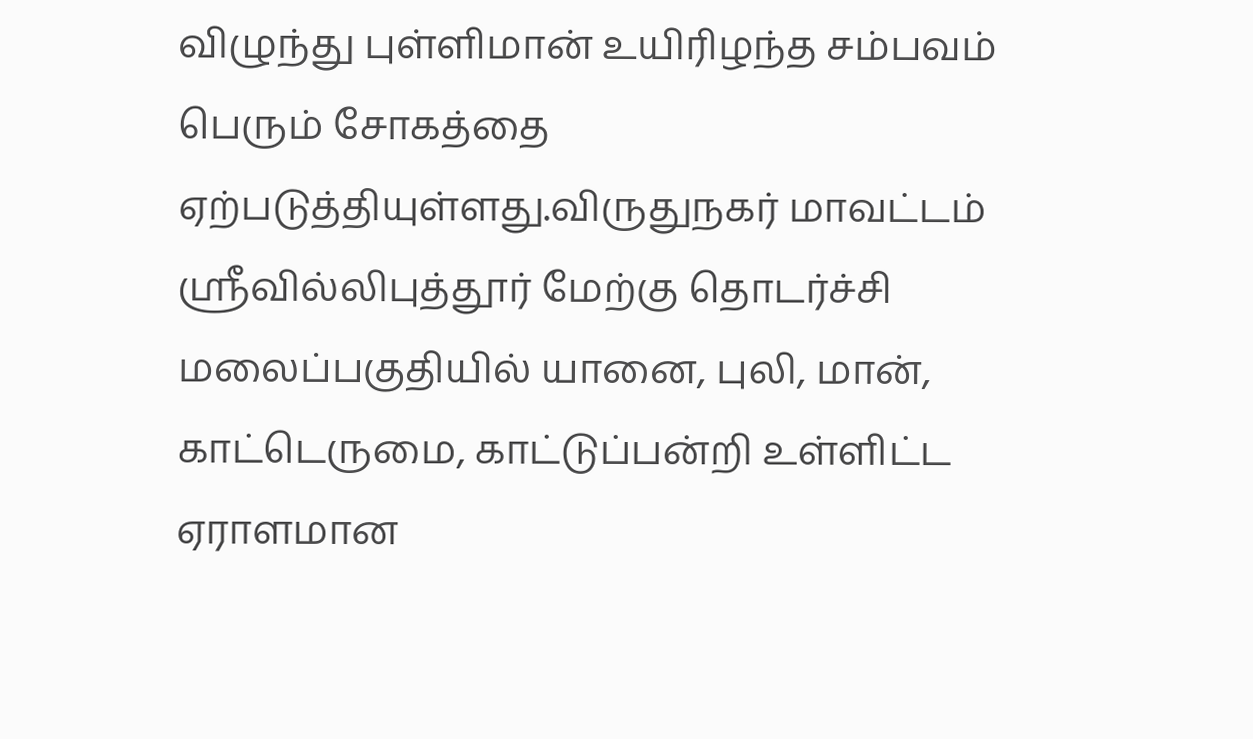விழுந்து புள்ளிமான் உயிரிழந்த சம்பவம் பெரும் சோகத்தை ஏற்படுத்தியுள்ளது.விருதுநகர் மாவட்டம் ஸ்ரீவில்லிபுத்தூர் மேற்கு தொடர்ச்சி மலைப்பகுதியில் யானை, புலி, மான், காட்டெருமை, காட்டுப்பன்றி உள்ளிட்ட ஏராளமான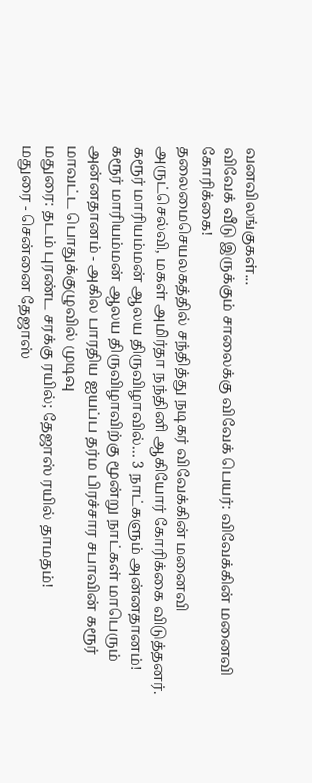வனவிலங்குகள்...
விவேக் வீடு இருக்கும் சாலைக்கு விவேக் பெயர்: விவேக்கின் மனைவி கோரிக்கை!
தலைமைசெயலகத்தில் சந்தித்து நடிகர் விவேக்கின் மனைவி அருட்செல்வி, மகள் அமிர்தா நந்தினி ஆகியோர் கோரிக்கை விடுத்தனர்.
கரூர் மாரியம்மன் ஆலய திருவிழாவில்… 3 நாட்களும் அன்னதானம்!
கரூர் மாரியம்மன் ஆலய திருவிழாவிற்கு மூன்று நாட்கள் மாபெரும் அன்னதானம் - அகில பாரதிய ஐயப்ப தர்ம பிரச்சார சபாவின் கரூர் மாவட்ட பொதுக்குழுவில் முடிவு
மதுரை: தடம் புரண்ட சரக்கு ரயில்; தேஜாஸ் ரயில் தாமதம்!
மதுரை - சென்னை தேஜாஸ்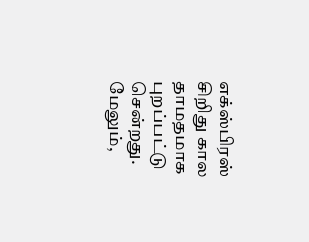எக்ஸ்பிரஸ் சிறிது கால தாமதமாக புறப்பட்டு சென்றது. மேலும்,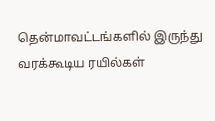தென்மாவட்டங்களில் இருந்து வரக்கூடிய ரயில்கள்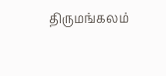திருமங்கலம்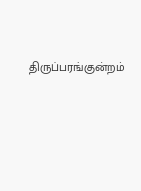திருப்பரங்குன்றம்